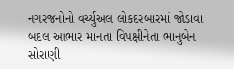નગરજનોનો વર્ચ્યુઅલ લોકદરબારમાં જોડાવા બદલ આભાર માનતા વિપક્ષીનેતા ભાનુબેન સોરાણી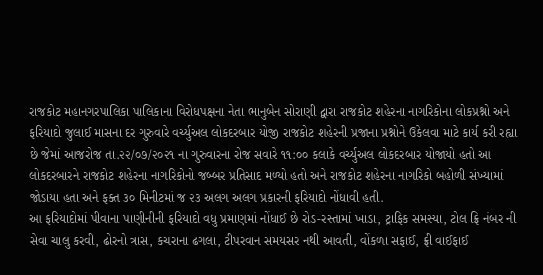રાજકોટ મહાનગરપાલિકા પાલિકાના વિરોધપક્ષના નેતા ભાનુબેન સોરાણી દ્વારા રાજકોટ શહેરના નાગરિકોના લોકપ્રશ્નો અને ફરિયાદો જુલાઈ માસના દર ગુરુવારે વર્ચ્યુઅલ લોકદરબાર યોજી રાજકોટ શહેરની પ્રજાના પ્રશ્નોને ઉકેલવા માટે કાર્ય કરી રહ્યા છે જેમાં આજરોજ તા.૨૨/૦૭/૨૦૨૧ ના ગુરુવારના રોજ સવારે ૧૧:૦૦ કલાકે વર્ચ્યુઅલ લોકદરબાર યોજાયો હતો આ લોકદરબારને રાજકોટ શહેરના નાગરિકોનો જબ્બર પ્રતિસાદ મળ્યો હતો અને રાજકોટ શહેરના નાગરિકો બહોળી સંખ્યામાં જોડાયા હતા અને ફક્ત ૩૦ મિનીટમાં જ ૨૩ અલગ અલગ પ્રકારની ફરિયાદો નોંધાવી હતી.
આ ફરિયાદોમાં પીવાના પાણીનીની ફરિયાદો વધુ પ્રમાણમાં નોંધાઈ છે રોડ-રસ્તામાં ખાડા, ટ્રાફિક સમસ્યા, ટોલ ફ્રિ નંબર ની સેવા ચાલુ કરવી, ઢોરનો ત્રાસ, કચરાના ઢગલા, ટીપરવાન સમયસર નથી આવતી, વોંકળા સફાઈ, ફ્રી વાઈફાઈ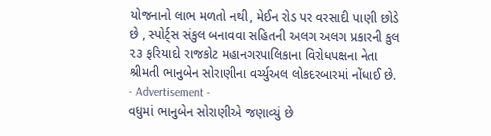યોજનાનો લાભ મળતો નથી, મેઈન રોડ પર વરસાદી પાણી છોડે છે , સ્પોર્ટ્સ સંકુલ બનાવવા સહિતની અલગ અલગ પ્રકારની કુલ ૨૩ ફરિયાદો રાજકોટ મહાનગરપાલિકાના વિરોધપક્ષના નેતા શ્રીમતી ભાનુબેન સોરાણીના વર્ચ્યુઅલ લોકદરબારમાં નોંધાઈ છે.
- Advertisement -
વધુમાં ભાનુબેન સોરાણીએ જણાવ્યું છે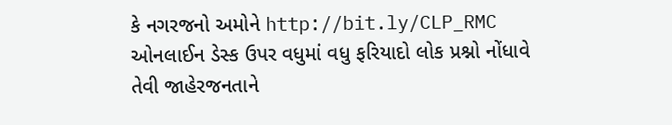કે નગરજનો અમોને http://bit.ly/CLP_RMC ઓનલાઈન ડેસ્ક ઉપર વધુમાં વધુ ફરિયાદો લોક પ્રશ્નો નોંધાવે તેવી જાહેરજનતાને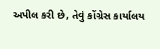અપીલ કરી છે, તેવું કોંગ્રેસ કાર્યાલય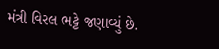મંત્રી વિરલ ભટ્ટે જણાવ્યું છે.